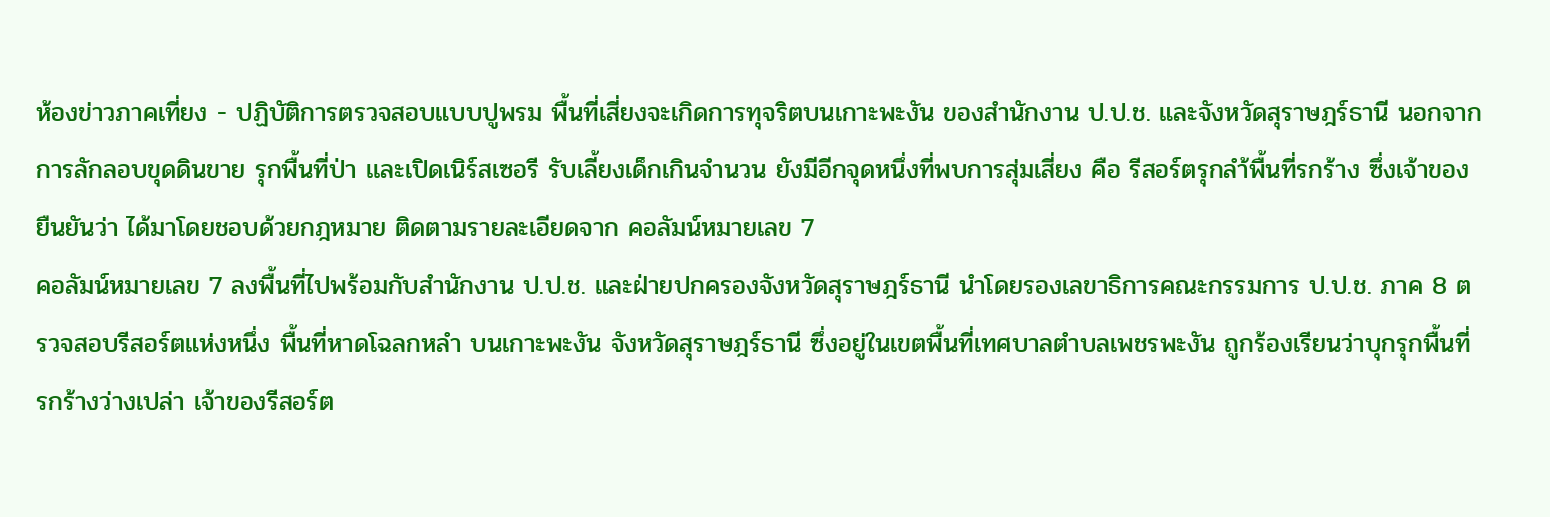ห้องข่าวภาคเที่ยง - ปฏิบัติการตรวจสอบแบบปูพรม พื้นที่เสี่ยงจะเกิดการทุจริตบนเกาะพะงัน ของสำนักงาน ป.ป.ช. และจังหวัดสุราษฎร์ธานี นอกจากการลักลอบขุดดินขาย รุกพื้นที่ป่า เเละเปิดเนิร์สเซอรี รับเลี้ยงเด็กเกินจำนวน ยังมีอีกจุดหนึ่งที่พบการสุ่มเสี่ยง คือ รีสอร์ตรุกลำ้พื้นที่รกร้าง ซึ่งเจ้าของยืนยันว่า ได้มาโดยชอบด้วยกฎหมาย ติดตามรายละเอียดจาก คอลัมน์หมายเลข 7
คอลัมน์หมายเลข 7 ลงพื้นที่ไปพร้อมกับสำนักงาน ป.ป.ช. และฝ่ายปกครองจังหวัดสุราษฎร์ธานี นำโดยรองเลขาธิการคณะกรรมการ ป.ป.ช. ภาค 8 ตรวจสอบรีสอร์ตแห่งหนึ่ง พื้นที่หาดโฉลกหลำ บนเกาะพะงัน จังหวัดสุราษฎร์ธานี ซึ่งอยู่ในเขตพื้นที่เทศบาลตำบลเพชรพะงัน ถูกร้องเรียนว่าบุกรุกพื้นที่รกร้างว่างเปล่า เจ้าของรีสอร์ต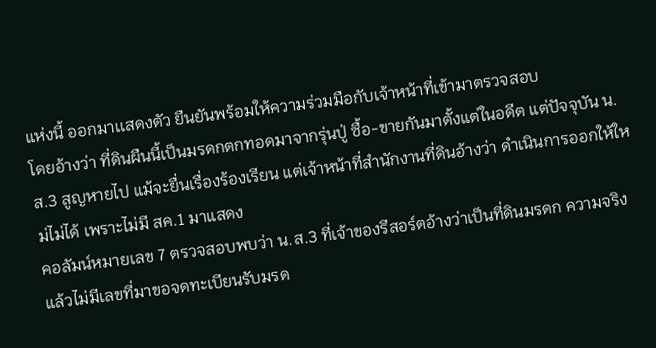แห่งนี้ ออกมาเเสดงตัว ยืนยันพร้อมให้ความร่วมมือกับเจ้าหน้าที่เข้ามาตรวจสอบ
โดยอ้างว่า ที่ดินผืนนี้เป็นมรดกตกทอดมาจากรุ่นปู่ ซื้อ-ขายกันมาตั้งแต่ในอดีต แต่ปัจจุบัน น.ส.3 สูญหายไป แม้จะยื่นเรื่องร้องเรียน แต่เจ้าหน้าที่สำนักงานที่ดินอ้างว่า ดำเนินการออกให้ใหม่ไม่ได้ เพราะไม่มี สค.1 มาแสดง
คอลัมน์หมายเลข 7 ตรวจสอบพบว่า น.ส.3 ที่เจ้าของรีสอร์ตอ้างว่าเป็นที่ดินมรดก ความจริงแล้วไม่มีเลขที่มาขอจดทะเบียนรับมรด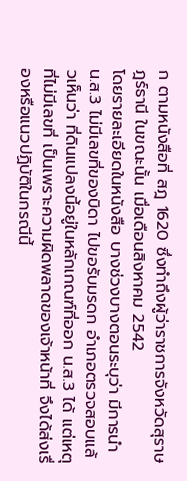ก ตามหนังสือที่ สฎ 1620 ซึ่งทำถึงผู้ว่าราชการจังหวัดสุราษฎร์ธานี ในขณะนั้น เมื่อเดือนสิงหาคม 2542
โดยรายละเอียดในหนังสือ บางช่วงบางตอนระบุว่า มีการนำ น.ส.3 ไม่มีเลขที่ของบิดา ไปขอรับมรดก อำเภอตรวจสอบแล้วเห็นว่า ที่ดินแปลงนี้อยู่ในหลักเกณฑ์ที่ออก น.ส.3 ได้ แต่เหตุที่ไม่มีเลขที่ เป็นเพราะความผิดพลาดของเจ้าหน้าที่ จึงได้ส่งเรื่องหรือแนวปฏิบัติในกรณีนี้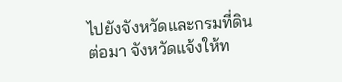ไปยังจังหวัดและกรมที่ดิน
ต่อมา จังหวัดแจ้งให้ท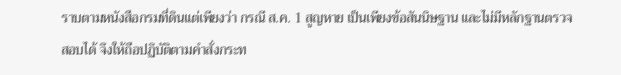ราบตามหนังสือกรมที่ดินแต่เพียงว่า กรณี ส.ค. 1 สูญหาย เป็นเพียงข้อสันนิษฐาน และไม่มีหลักฐานตรวจสอบได้ จึงให้ถือปฏิบัติตามคำสั่งกระท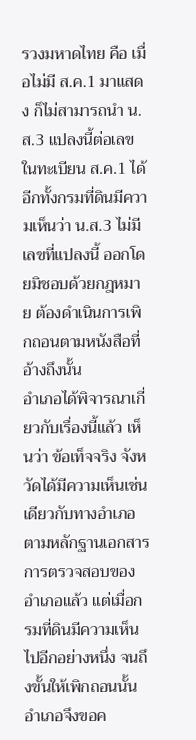รวงมหาดไทย คือ เมื่อไม่มี ส.ค.1 มาแสดง ก็ไม่สามารถนำ น.ส.3 แปลงนี้ต่อเลขในทะเบียน ส.ค.1 ได้
อีกทั้งกรมที่ดินมีความเห็นว่า น.ส.3 ไม่มีเลขที่แปลงนี้ ออกโดยมิชอบด้วยกฎหมาย ต้องดำเนินการเพิกถอนตามหนังสือที่อ้างถึงนั้น
อำเภอได้พิจารณาเกี่ยวกับเรื่องนี้แล้ว เห็นว่า ข้อเท็จจริง จังหวัดได้มีความเห็นเช่นเดียวกับทางอำเภอตามหลักฐานเอกสารการตรวจสอบของอำเภอแล้ว แต่เมื่อกรมที่ดินมีความเห็นไปอีกอย่างหนึ่ง จนถึงขั้นให้เพิกถอนนั้น
อำเภอจึงขอค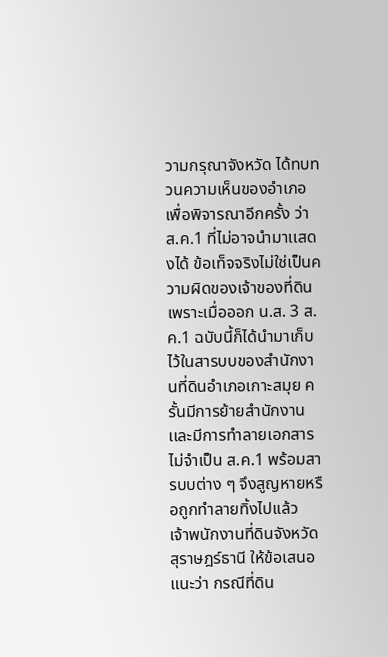วามกรุณาจังหวัด ได้ทบทวนความเห็นของอำเภอเพื่อพิจารณาอีกครั้ง ว่า ส.ค.1 ที่ไม่อาจนำมาเเสดงได้ ข้อเท็จจริงไม่ใช่เป็นความผิดของเจ้าของที่ดิน เพราะเมื่อออก น.ส. 3 ส.ค.1 ฉบับนี้ก็ได้นำมาเก็บไว้ในสารบบของสำนักงานที่ดินอำเภอเกาะสมุย ครั้นมีการย้ายสำนักงานเเละมีการทำลายเอกสารไม่จำเป็น ส.ค.1 พร้อมสารบบต่าง ๆ จึงสูญหายหรือถูกทำลายทิ้งไปเเล้ว
เจ้าพนักงานที่ดินจังหวัดสุราษฎร์ธานี ให้ข้อเสนอแนะว่า กรณีที่ดิน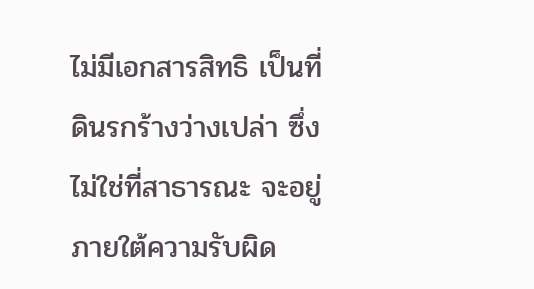ไม่มีเอกสารสิทธิ เป็นที่ดินรกร้างว่างเปล่า ซึ่งไม่ใช่ที่สาธารณะ จะอยู่ภายใต้ความรับผิด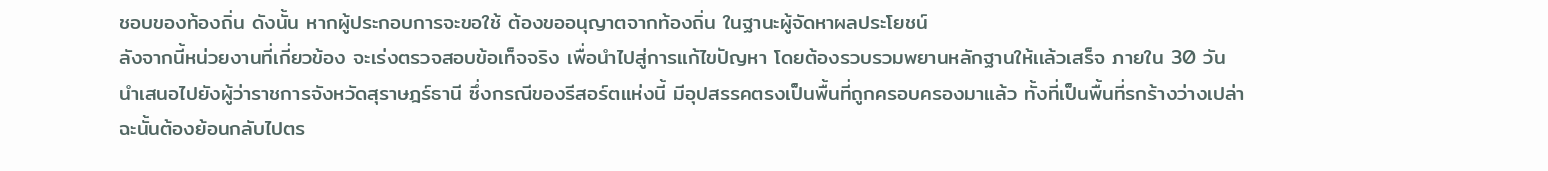ชอบของท้องถิ่น ดังนั้น หากผู้ประกอบการจะขอใช้ ต้องขออนุญาตจากท้องถิ่น ในฐานะผู้จัดหาผลประโยชน์
ลังจากนี้หน่วยงานที่เกี่ยวข้อง จะเร่งตรวจสอบข้อเท็จจริง เพื่อนำไปสู่การแก้ไขปัญหา โดยต้องรวบรวมพยานหลักฐานให้เเล้วเสร็จ ภายใน 30 วัน นำเสนอไปยังผู้ว่าราชการจังหวัดสุราษฎร์ธานี ซึ่งกรณีของรีสอร์ตแห่งนี้ มีอุปสรรคตรงเป็นพื้นที่ถูกครอบครองมาแล้ว ทั้งที่เป็นพื้นที่รกร้างว่างเปล่า ฉะนั้นต้องย้อนกลับไปตร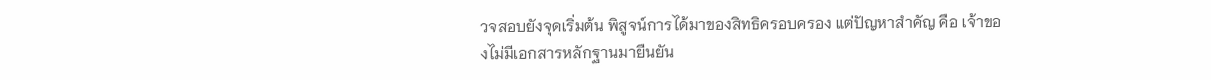วจสอบยังจุดเริ่มต้น พิสูจน์การได้มาของสิทธิครอบครอง แต่ปัญหาสำคัญ คือ เจ้าของไม่มีเอกสารหลักฐานมายืนยัน